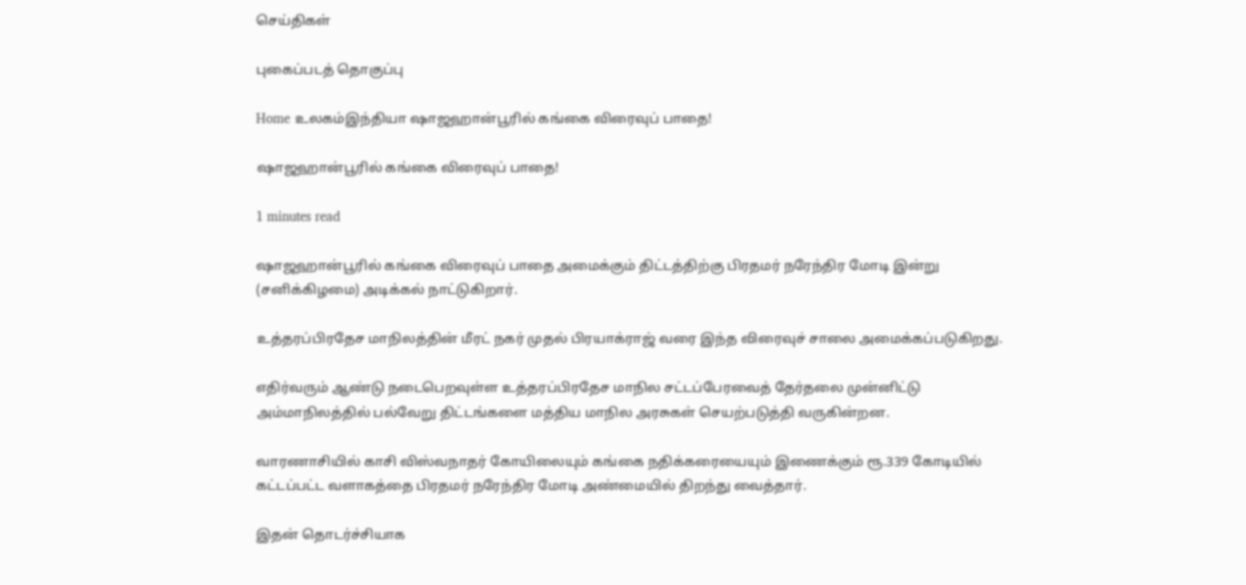செய்திகள்

புகைப்படத் தொகுப்பு

Home உலகம்இந்தியா ஷாஜஹான்பூரில் கங்கை விரைவுப் பாதை!

ஷாஜஹான்பூரில் கங்கை விரைவுப் பாதை!

1 minutes read

ஷாஜஹான்பூரில் கங்கை விரைவுப் பாதை அமைக்கும் திட்டத்திற்கு பிரதமர் நரேந்திர மோடி இன்று (சனிக்கிழமை) அடிக்கல் நாட்டுகிறார்.

உத்தரப்பிரதேச மாநிலத்தின் மீரட் நகர் முதல் பிரயாக்ராஜ் வரை இந்த விரைவுச் சாலை அமைக்கப்படுகிறது.

எதிர்வரும் ஆண்டு நடைபெறவுள்ள உத்தரப்பிரதேச மாநில சட்டப்பேரவைத் தேர்தலை முன்னிட்டு அம்மாநிலத்தில் பல்வேறு திட்டங்களை மத்திய மாநில அரசுகள் செயற்படுத்தி வருகின்றன.

வாரணாசியில் காசி விஸ்வநாதர் கோயிலையும் கங்கை நதிக்கரையையும் இணைக்கும் ரூ.339 கோடியில் கட்டப்பட்ட வளாகத்தை பிரதமர் நரேந்திர மோடி அண்மையில் திறந்து வைத்தார்.

இதன் தொடர்ச்சியாக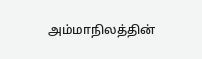அம்மாநிலத்தின்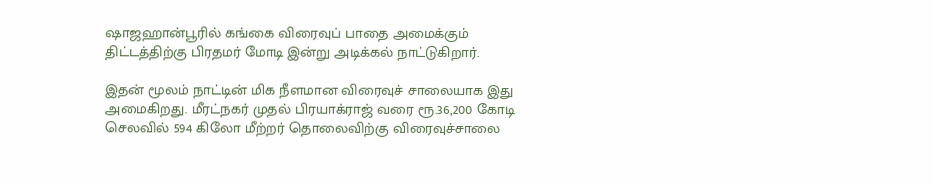ஷாஜஹான்பூரில் கங்கை விரைவுப் பாதை அமைக்கும் திட்டத்திற்கு பிரதமர் மோடி இன்று அடிக்கல் நாட்டுகிறார்.

இதன் மூலம் நாட்டின் மிக நீளமான விரைவுச் சாலையாக இது அமைகிறது. மீரட்நகர் முதல் பிரயாக்ராஜ் வரை ரூ.36,200 கோடி செலவில் 594 கிலோ மீற்றர் தொலைவிற்கு விரைவுச்சாலை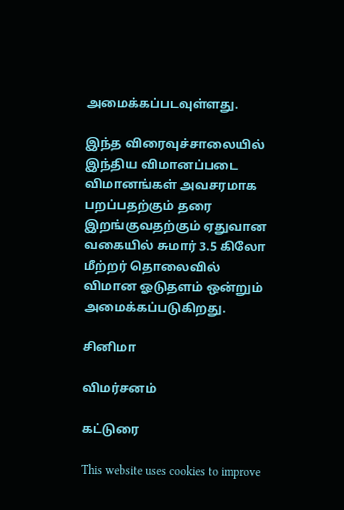அமைக்கப்படவுள்ளது.

இந்த விரைவுச்சாலையில் இந்திய விமானப்படை விமானங்கள் அவசரமாக பறப்பதற்கும் தரை இறங்குவதற்கும் ஏதுவான வகையில் சுமார் 3.5 கிலோ மீற்றர் தொலைவில் விமான ஓடுதளம் ஒன்றும் அமைக்கப்படுகிறது.

சினிமா

விமர்சனம்

கட்டுரை

This website uses cookies to improve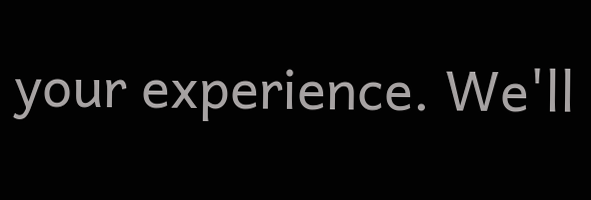your experience. We'll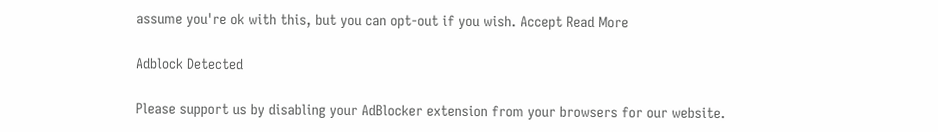assume you're ok with this, but you can opt-out if you wish. Accept Read More

Adblock Detected

Please support us by disabling your AdBlocker extension from your browsers for our website.